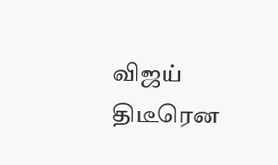விஜய் திடீரென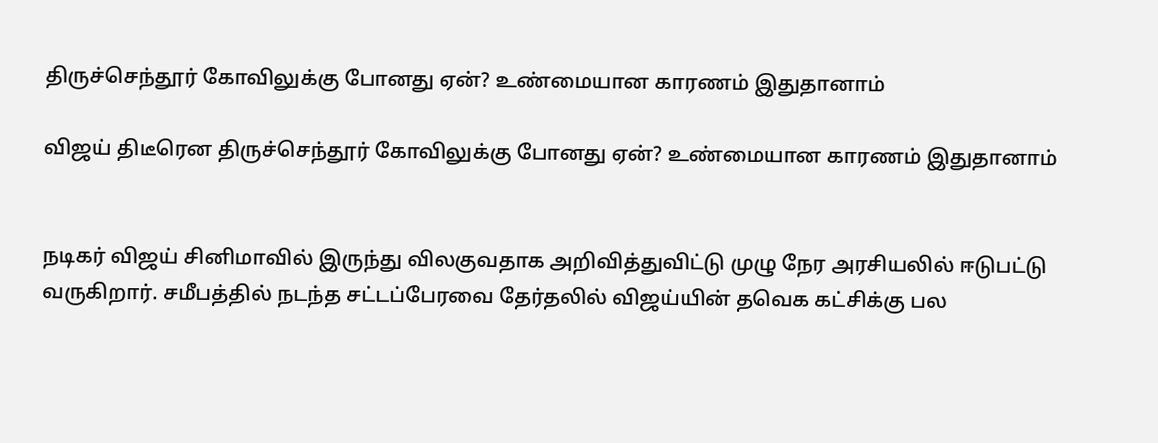திருச்செந்தூர் கோவிலுக்கு போனது ஏன்? உண்மையான காரணம் இதுதானாம்

விஜய் திடீரென திருச்செந்தூர் கோவிலுக்கு போனது ஏன்? உண்மையான காரணம் இதுதானாம்


நடிகர் விஜய் சினிமாவில் இருந்து விலகுவதாக அறிவித்துவிட்டு முழு நேர அரசியலில் ஈடுபட்டு வருகிறார். சமீபத்தில் நடந்த சட்டப்பேரவை தேர்தலில் விஜய்யின் தவெக கட்சிக்கு பல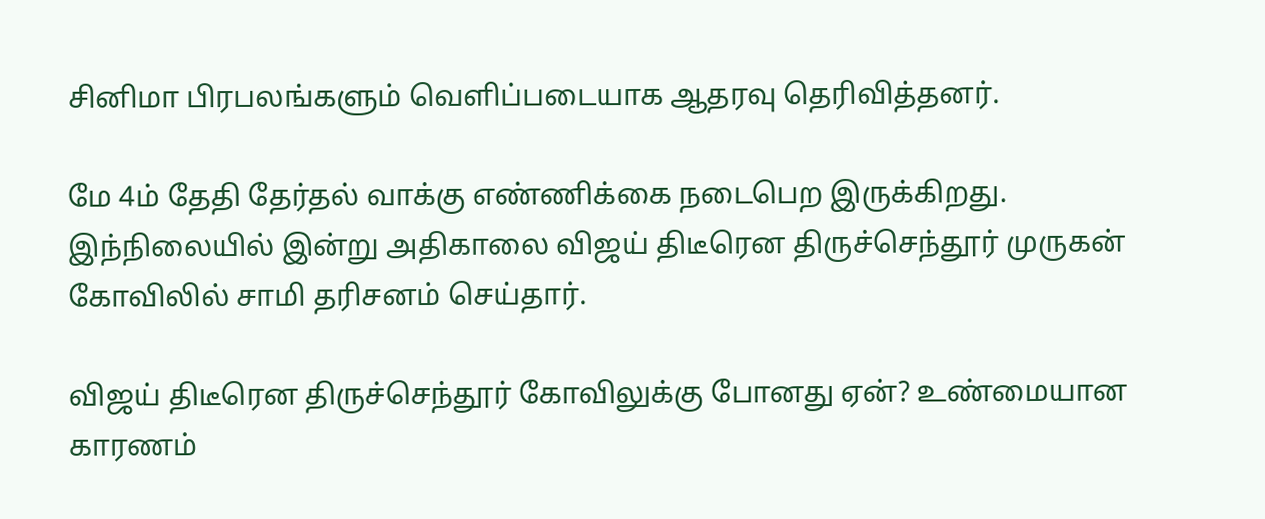சினிமா பிரபலங்களும் வெளிப்படையாக ஆதரவு தெரிவித்தனர்.

மே 4ம் தேதி தேர்தல் வாக்கு எண்ணிக்கை நடைபெற இருக்கிறது. இந்நிலையில் இன்று அதிகாலை விஜய் திடீரென திருச்செந்தூர் முருகன் கோவிலில் சாமி தரிசனம் செய்தார்.

விஜய் திடீரென திருச்செந்தூர் கோவிலுக்கு போனது ஏன்? உண்மையான காரணம்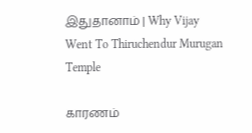இதுதானாம் | Why Vijay Went To Thiruchendur Murugan Temple

காரணம்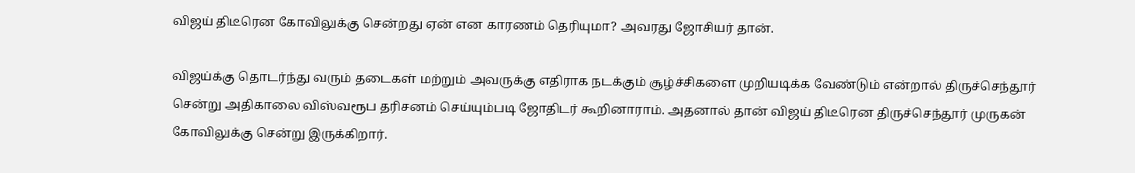விஜய் திடீரென கோவிலுக்கு சென்றது ஏன் என காரணம் தெரியுமா? அவரது ஜோசியர் தான்.

விஜய்க்கு தொடர்ந்து வரும் தடைகள் மற்றும் அவருக்கு எதிராக நடக்கும் சூழ்ச்சிகளை முறியடிக்க வேண்டும் என்றால் திருச்செந்தூர் சென்று அதிகாலை விஸ்வரூப தரிசனம் செய்யும்படி ஜோதிடர் கூறினாராம். அதனால் தான் விஜய் திடீரென திருச்செந்தூர் முருகன் கோவிலுக்கு சென்று இருக்கிறார்.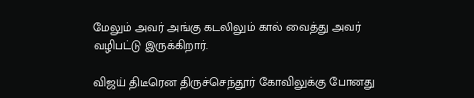மேலும் அவர் அங்கு கடலிலும் கால் வைத்து அவர் வழிபட்டு இருக்கிறார்.

விஜய் திடீரென திருச்செந்தூர் கோவிலுக்கு போனது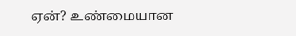ஏன்? உண்மையான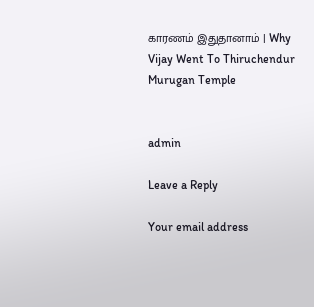காரணம் இதுதானாம் | Why Vijay Went To Thiruchendur Murugan Temple


admin

Leave a Reply

Your email address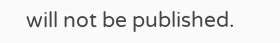will not be published.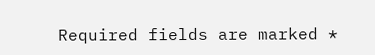Required fields are marked *